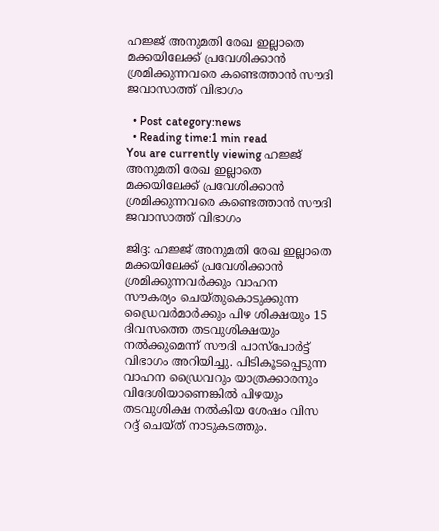ഹജ്ജ് അനുമതി രേഖ ഇല്ലാതെ മക്കയിലേക്ക് പ്രവേശിക്കാന്‍ ശ്രമിക്കുന്നവരെ കണ്ടെത്താന്‍ സൗദി ജവാസാത്ത് വിഭാഗം

  • Post category:news
  • Reading time:1 min read
You are currently viewing ഹജ്ജ് അനുമതി രേഖ ഇല്ലാതെ മക്കയിലേക്ക് പ്രവേശിക്കാന്‍ ശ്രമിക്കുന്നവരെ കണ്ടെത്താന്‍ സൗദി ജവാസാത്ത് വിഭാഗം

ജിദ്ദ: ഹജ്ജ് അനുമതി രേഖ ഇല്ലാതെ മക്കയിലേക്ക് പ്രവേശിക്കാന്‍ ശ്രമിക്കുന്നവര്‍ക്കും വാഹന സൗകര്യം ചെയ്തുകൊടുക്കുന്ന ഡ്രൈവര്‍മാര്‍ക്കും പിഴ ശിക്ഷയും 15 ദിവസത്തെ തടവുശിക്ഷയും നല്‍ക്കുമെന്ന് സൗദി പാസ്പോര്‍ട്ട് വിഭാഗം അറിയിച്ചു. പിടികൂടപ്പെടുന്ന വാഹന ഡ്രൈവറും യാത്രക്കാരനും വിദേശിയാണെങ്കില്‍ പിഴയും തടവുശിക്ഷ നല്‍കിയ ശേഷം വിസ റദ്ദ് ചെയ്ത് നാടുകടത്തും.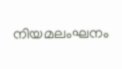നിയമലംഘനം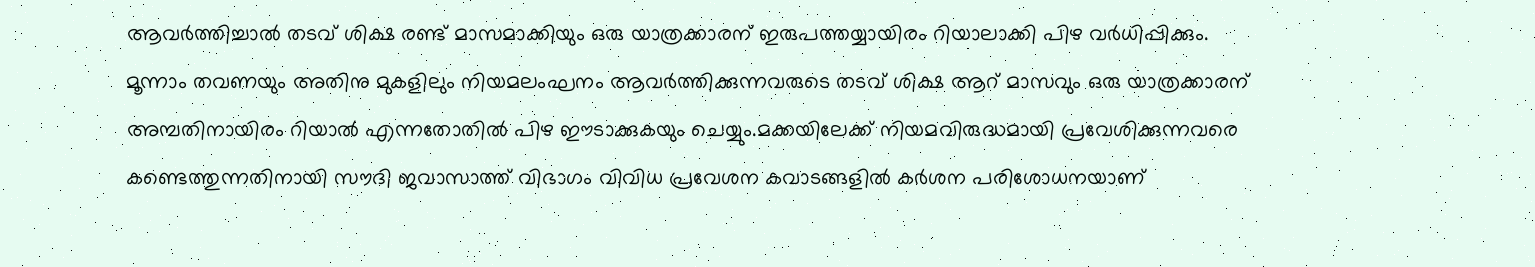ആവര്‍ത്തിച്ചാല്‍ തടവ് ശിക്ഷ രണ്ട് മാസമാക്കിയും ഒരു യാത്രക്കാരന് ഇരുപത്തയ്യായിരം റിയാലാക്കി പിഴ വര്‍ധിപ്പിക്കും. മൂന്നാം തവണയും അതിനു മുകളിലും നിയമലംഘനം ആവര്‍ത്തിക്കുന്നവരുടെ തടവ് ശിക്ഷ ആറ് മാസവും ഒരു യാത്രക്കാരന് അമ്പതിനായിരം റിയാല്‍ എന്നതോതില്‍ പിഴ ഈടാക്കുകയും ചെയ്യും.മക്കയിലേക്ക് നിയമവിരുദ്ധമായി പ്രവേശിക്കുന്നവരെ കണ്ടെത്തുന്നതിനായി സൗദി ജവാസാത്ത് വിഭാഗം വിവിധ പ്രവേശന കവാടങ്ങളില്‍ കര്‍ശന പരിശോധനയാണ്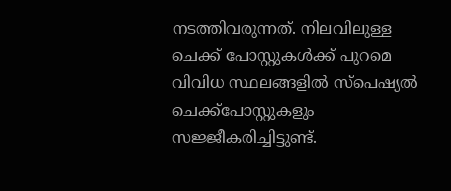നടത്തിവരുന്നത്. നിലവിലുള്ള ചെക്ക് പോസ്റ്റുകള്‍ക്ക് പുറമെ വിവിധ സ്ഥലങ്ങളില്‍ സ്പെഷ്യല്‍ ചെക്ക്പോസ്റ്റുകളും സജ്ജീകരിച്ചിട്ടുണ്ട്.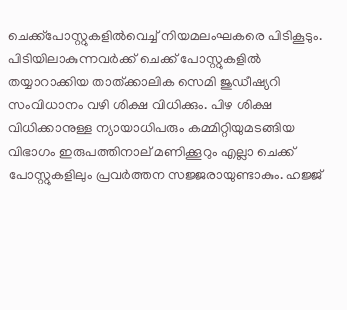ചെക്ക്പോസ്റ്റുകളില്‍വെച്ച് നിയമലംഘകരെ പിടികൂടും. പിടിയിലാകുന്നവര്‍ക്ക് ചെക്ക് പോസ്റ്റുകളില്‍ തയ്യാറാക്കിയ താത്ക്കാലിക സെമി ജുഡീഷ്യറി സംവിധാനം വഴി ശിക്ഷ വിധിക്കും. പിഴ ശിക്ഷ വിധിക്കാനുള്ള ന്യായാധിപരും കമ്മിറ്റിയുമടങ്ങിയ വിഭാഗം ഇരുപത്തിനാല് മണിക്കൂറും എല്ലാ ചെക്ക് പോസ്റ്റുകളിലും പ്രവര്‍ത്തന സജ്ജരായുണ്ടാകും. ഹജ്ജ്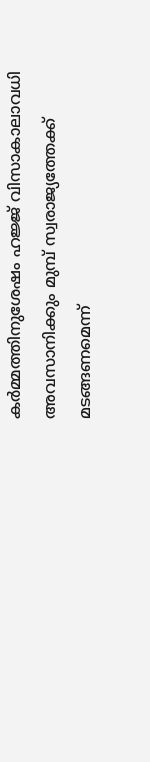കര്‍മ്മത്തിനുശേഷം ഹജ്ജ് വിസാകാലാവധി അവസാനിക്കും മുമ്പ് സ്വരാജ്യത്തേക്ക് മടങ്ങണമെന്ന്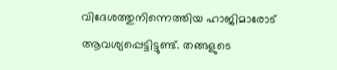വിദേശത്തുനിന്നെത്തിയ ഹാജിമാരോട് ആവശ്യപ്പെട്ടിട്ടുണ്ട്. തങ്ങളുടെ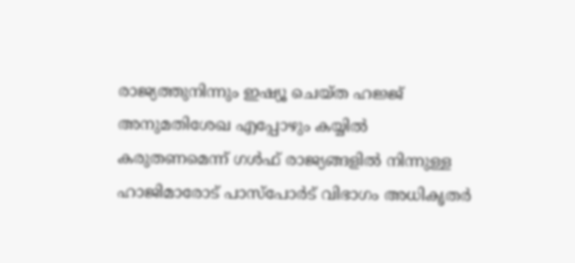രാജ്യത്തുനിന്നും ഇഷ്യൂ ചെയ്ത ഹജ്ജ് അനുമതിശേഖ എപ്പോഴും കയ്യില്‍ കരുതണമെന്ന് ഗള്‍ഫ് രാജ്യങ്ങളില്‍ നിന്നുള്ള ഹാജിമാരോട് പാസ്പോര്‍ട് വിഭാഗം അധികൃതര്‍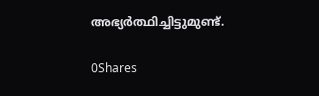അഭ്യര്‍ത്ഥിച്ചിട്ടുമുണ്ട്.

0Shares